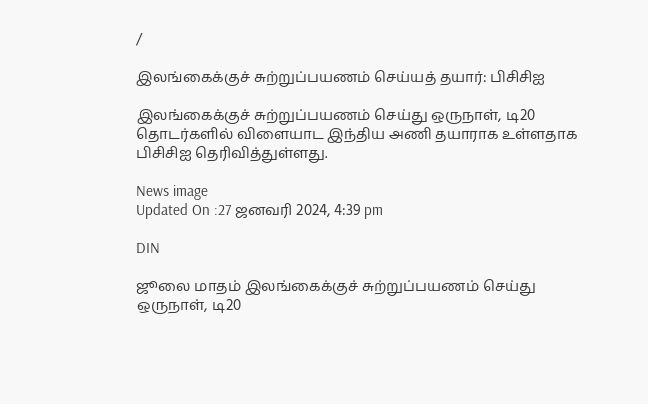/

இலங்கைக்குச் சுற்றுப்பயணம் செய்யத் தயார்: பிசிசிஐ

இலங்கைக்குச் சுற்றுப்பயணம் செய்து ஒருநாள், டி20 தொடர்களில் விளையாட இந்திய அணி தயாராக உள்ளதாக பிசிசிஐ தெரிவித்துள்ளது.

News image
Updated On :27 ஜனவரி 2024, 4:39 pm

DIN

ஜூலை மாதம் இலங்கைக்குச் சுற்றுப்பயணம் செய்து ஒருநாள், டி20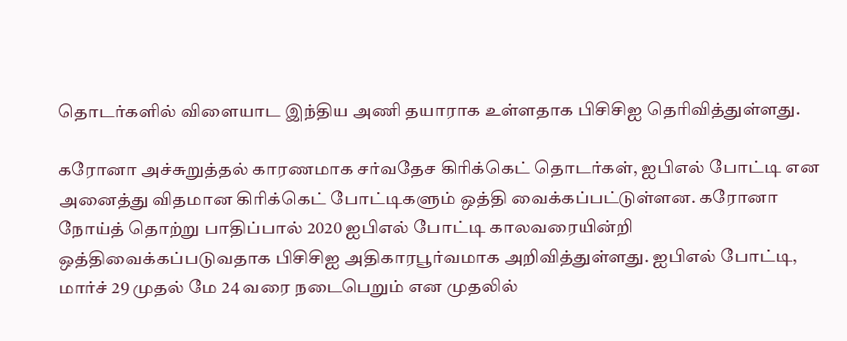தொடர்களில் விளையாட இந்திய அணி தயாராக உள்ளதாக பிசிசிஐ தெரிவித்துள்ளது.

கரோனா அச்சுறுத்தல் காரணமாக சர்வதேச கிரிக்கெட் தொடர்கள், ஐபிஎல் போட்டி என அனைத்து விதமான கிரிக்கெட் போட்டிகளும் ஒத்தி வைக்கப்பட்டுள்ளன. கரோனா நோய்த் தொற்று பாதிப்பால் 2020 ஐபிஎல் போட்டி காலவரையின்றி ஒத்திவைக்கப்படுவதாக பிசிசிஐ அதிகாரபூர்வமாக அறிவித்துள்ளது. ஐபிஎல் போட்டி, மார்ச் 29 முதல் மே 24 வரை நடைபெறும் என முதலில்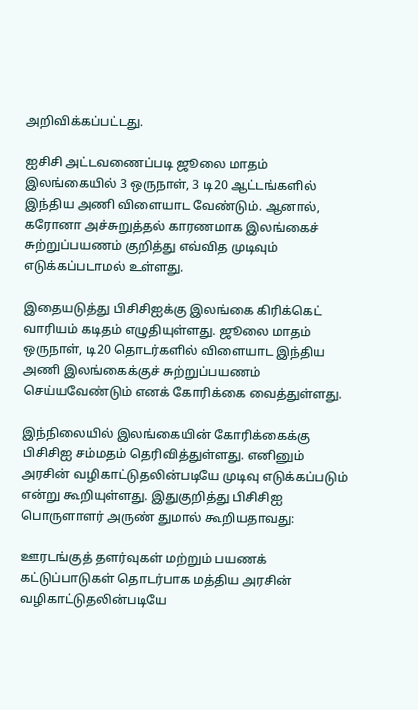அறிவிக்கப்பட்டது.

ஐசிசி அட்டவணைப்படி ஜூலை மாதம் இலங்கையில் 3 ஒருநாள், 3 டி20 ஆட்டங்களில் இந்திய அணி விளையாட வேண்டும். ஆனால், கரோனா அச்சுறுத்தல் காரணமாக இலங்கைச் சுற்றுப்பயணம் குறித்து எவ்வித முடிவும் எடுக்கப்படாமல் உள்ளது.

இதையடுத்து பிசிசிஐக்கு இலங்கை கிரிக்கெட் வாரியம் கடிதம் எழுதியுள்ளது. ஜூலை மாதம் ஒருநாள், டி20 தொடர்களில் விளையாட இந்திய அணி இலங்கைக்குச் சுற்றுப்பயணம் செய்யவேண்டும் எனக் கோரிக்கை வைத்துள்ளது.

இந்நிலையில் இலங்கையின் கோரிக்கைக்கு பிசிசிஐ சம்மதம் தெரிவித்துள்ளது. எனினும் அரசின் வழிகாட்டுதலின்படியே முடிவு எடுக்கப்படும் என்று கூறியுள்ளது. இதுகுறித்து பிசிசிஐ பொருளாளர் அருண் துமால் கூறியதாவது:

ஊரடங்குத் தளர்வுகள் மற்றும் பயணக் கட்டுப்பாடுகள் தொடர்பாக மத்திய அரசின் வழிகாட்டுதலின்படியே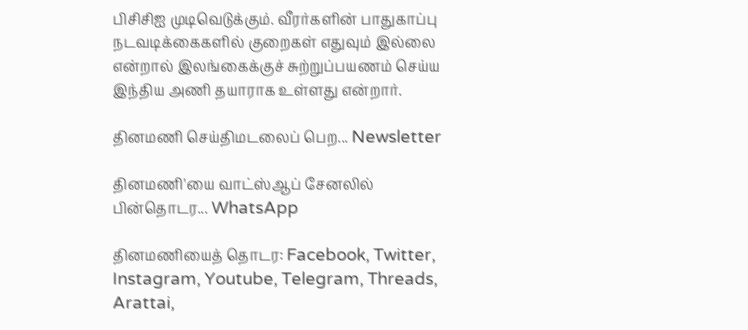பிசிசிஐ முடிவெடுக்கும். வீரர்களின் பாதுகாப்பு நடவடிக்கைகளில் குறைகள் எதுவும் இல்லை என்றால் இலங்கைக்குச் சுற்றுப்பயணம் செய்ய இந்திய அணி தயாராக உள்ளது என்றார்.

தினமணி செய்திமடலைப் பெற... Newsletter

தினமணி'யை வாட்ஸ்ஆப் சேனலில் பின்தொடர... WhatsApp

தினமணியைத் தொடர: Facebook, Twitter, Instagram, Youtube, Telegram, Threads, Arattai,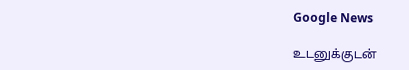Google News

உடனுக்குடன்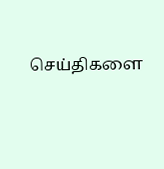செய்திகளை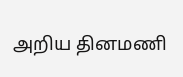அறிய தினமணி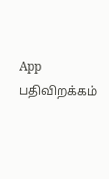App பதிவிறக்கம்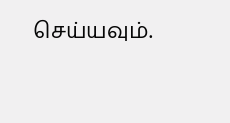செய்யவும்.